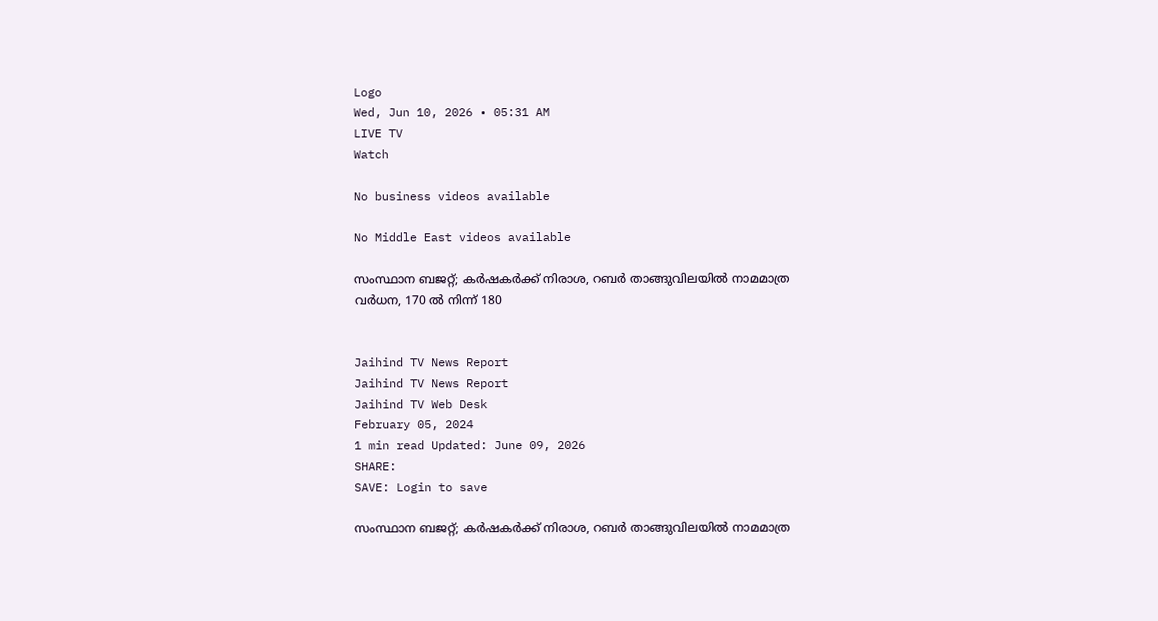Logo
Wed, Jun 10, 2026 • 05:31 AM
LIVE TV
Watch

No business videos available

No Middle East videos available

സംസ്ഥാന ബജറ്റ്; കർഷകർക്ക് നിരാശ, റബർ താങ്ങുവിലയില്‍ നാമമാത്ര വർധന, 170 ല്‍ നിന്ന് 180


Jaihind TV News Report
Jaihind TV News Report
Jaihind TV Web Desk
February 05, 2024
1 min read Updated: June 09, 2026
SHARE:
SAVE: Login to save

സംസ്ഥാന ബജറ്റ്; കർഷകർക്ക് നിരാശ, റബർ താങ്ങുവിലയില്‍ നാമമാത്ര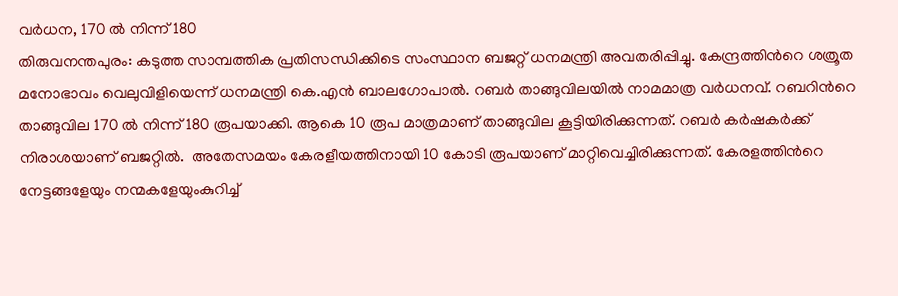വർധന, 170 ല്‍ നിന്ന് 180
തിരുവനന്തപുരം: കടുത്ത സാമ്പത്തിക പ്രതിസന്ധിക്കിടെ സംസ്ഥാന ബജറ്റ് ധനമന്ത്രി അവതരിപ്പിച്ചു. കേന്ദ്രത്തിന്‍റെ ശത്രൂത മനോഭാവം വെലുവിളിയെന്ന് ധനമന്ത്രി കെ.എന്‍ ബാലഗോപാല്‍. റബർ താങ്ങുവിലയില്‍ നാമമാത്ര വർധനവ്. റബറിന്‍റെ താങ്ങുവില 170 ല്‍ നിന്ന് 180 രൂപയാക്കി. ആകെ 10 രൂപ മാത്രമാണ് താങ്ങുവില കൂട്ടിയിരിക്കുന്നത്. റബർ കർഷകർക്ക് നിരാശയാണ് ബജറ്റില്‍.  അതേസമയം കേരളീയത്തിനായി 10 കോടി രൂപയാണ് മാറ്റിവെച്ചിരിക്കുന്നത്. കേരളത്തിന്‍റെ നേട്ടങ്ങളേയും നന്മകളേയുംകുറിച്ച്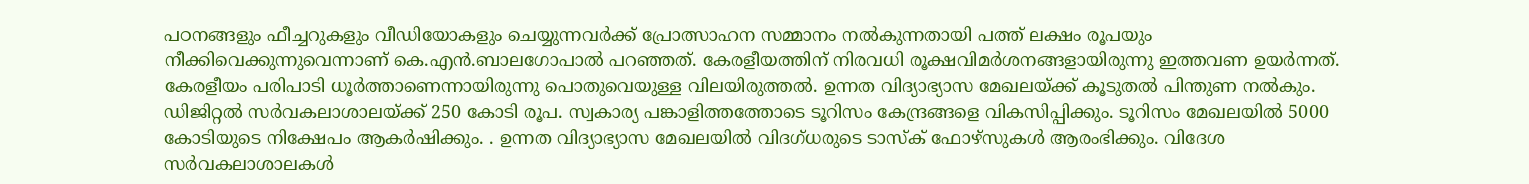പഠനങ്ങളും ഫീച്ചറുകളും വീഡിയോകളും ചെയ്യുന്നവര്‍ക്ക് പ്രോത്സാഹന സമ്മാനം നല്‍കുന്നതായി പത്ത് ലക്ഷം രൂപയും നീക്കിവെക്കുന്നുവെന്നാണ് കെ.എന്‍.ബാലഗോപാല്‍ പറഞ്ഞത്. കേരളീയത്തിന് നിരവധി രൂക്ഷവിമർശനങ്ങളായിരുന്നു ഇത്തവണ ഉയർന്നത്. കേരളീയം പരിപാടി ധൂർത്താണെന്നായിരുന്നു പൊതുവെയുള്ള വിലയിരുത്തല്‍. ഉന്നത വിദ്യാഭ്യാസ മേഖലയ്ക്ക് കൂടുതൽ പിന്തുണ നൽകും. ഡിജിറ്റൽ സർവകലാശാലയ്ക്ക് 250 കോടി രൂപ. സ്വകാര്യ പങ്കാളിത്തത്തോടെ ടൂറിസം കേന്ദ്രങ്ങളെ വികസിപ്പിക്കും. ടൂറിസം മേഖലയില്‍ 5000 കോടിയുടെ നിക്ഷേപം ആകർഷിക്കും. . ഉന്നത വിദ്യാഭ്യാസ മേഖലയിൽ വിദഗ്ധരുടെ ടാസ്ക് ഫോഴ്സുകൾ ആരംഭിക്കും. വിദേശ സർവകലാശാലകൾ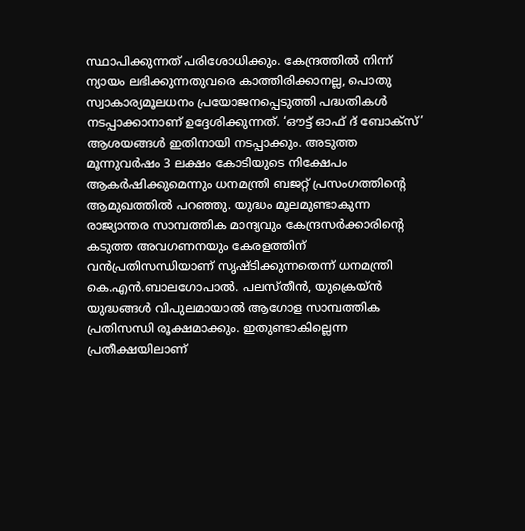സ്ഥാപിക്കുന്നത് പരിശോധിക്കും. കേന്ദ്രത്തില്‍ നിന്ന് ന്യായം ലഭിക്കുന്നതുവരെ കാത്തിരിക്കാനല്ല, പൊതു സ്വാകാര്യമൂലധനം പ്രയോജനപ്പെടുത്തി പദ്ധതികള്‍ നടപ്പാക്കാനാണ് ഉദ്ദേശിക്കുന്നത്. ‘ഔട്ട് ഓഫ് ദ് ബോക്സ്’ ആശയങ്ങള്‍ ഇതിനായി നടപ്പാക്കും. അടുത്ത മൂന്നുവര്‍ഷം 3 ലക്ഷം കോടിയുടെ നിക്ഷേപം ആകര്‍ഷിക്കുമെന്നും ധനമന്ത്രി ബജറ്റ് പ്രസംഗത്തിന്റെ ആമുഖത്തില്‍ പറഞ്ഞു. യുദ്ധം മൂലമുണ്ടാകുന്ന രാജ്യാന്തര സാമ്പത്തിക മാന്ദ്യവും കേന്ദ്രസര്‍ക്കാരിന്റെ കടുത്ത അവഗണനയും കേരളത്തിന് വന്‍പ്രതിസന്ധിയാണ് സൃഷ്ടിക്കുന്നതെന്ന് ധനമന്ത്രി കെ.എന്‍.ബാലഗോപാല്‍. പലസ്തീന്‍, യുക്രെയ്ന്‍ യുദ്ധങ്ങള്‍ വിപുലമായാല്‍ ആഗോള സാമ്പത്തിക പ്രതിസന്ധി രൂക്ഷമാക്കും. ഇതുണ്ടാകില്ലെന്ന പ്രതീക്ഷയിലാണ്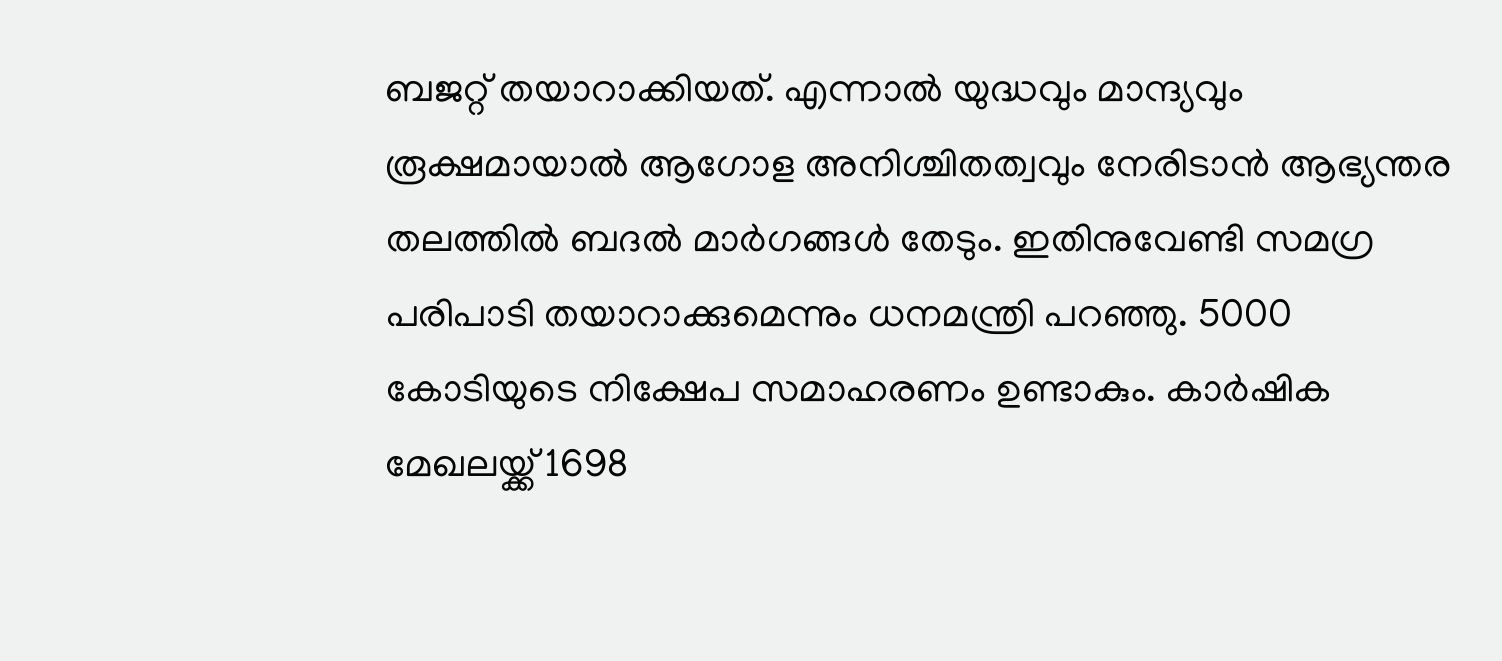ബജറ്റ് തയാറാക്കിയത്. എന്നാല്‍ യുദ്ധവും മാന്ദ്യവും രൂക്ഷമായാല്‍ ആഗോള അനിശ്ചിതത്വവും നേരിടാന്‍ ആഭ്യന്തര തലത്തില്‍ ബദല്‍ മാര്‍ഗങ്ങള്‍ തേടും. ഇതിനുവേണ്ടി സമഗ്ര പരിപാടി തയാറാക്കുമെന്നും ധനമന്ത്രി പറഞ്ഞു. 5000 കോടിയുടെ നിക്ഷേപ സമാഹരണം ഉണ്ടാകും. കാർഷിക മേഖലയ്ക്ക് 1698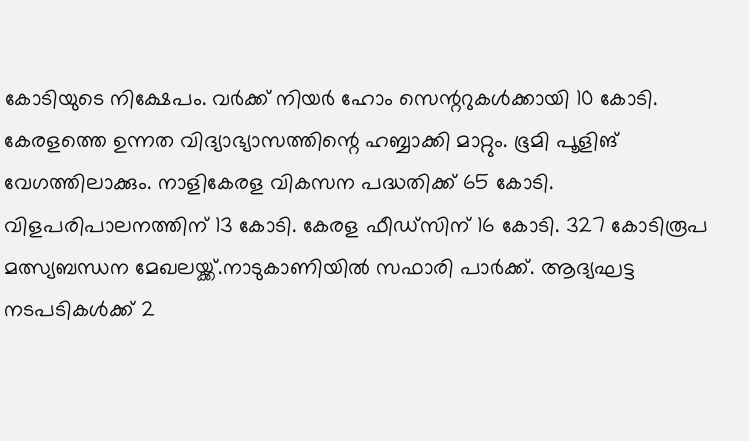കോടിയുടെ നിക്ഷേപം. വർക്ക് നിയർ ഹോം സെന്ററുകൾക്കായി 10 കോടി. കേരളത്തെ ഉന്നത വിദ്യാഭ്യാസത്തിന്റെ ഹബ്ബാക്കി മാറ്റും. ഭൂമി പൂളിങ് വേഗത്തിലാക്കും. നാളികേരള വികസന പദ്ധതിക്ക് 65 കോടി. വിളപരിപാലനത്തിന് 13 കോടി. കേരള ഫീഡ്സിന് 16 കോടി. 327 കോടിരൂപ മത്സ്യബന്ധന മേഖലയ്ക്ക്.നാടുകാണിയിൽ സഫാരി പാർക്ക്. ആദ്യഘട്ട നടപടികൾക്ക് 2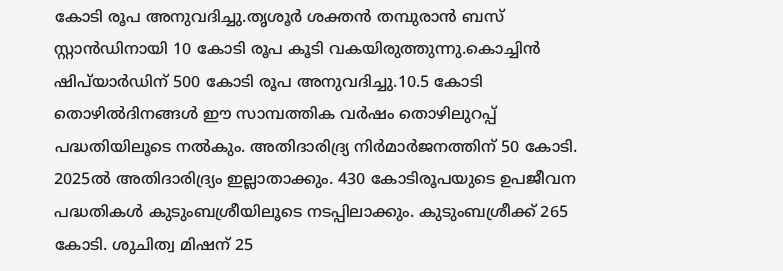കോടി രൂപ അനുവദിച്ചു.തൃശൂർ ശക്തൻ തമ്പുരാൻ ബസ് സ്റ്റാൻഡിനായി 10 കോടി രൂപ കൂടി വകയിരുത്തുന്നു.കൊച്ചിൻ ഷിപ്‌യാർഡിന് 500 കോടി രൂപ അനുവദിച്ചു.10.5 കോടി തൊഴിൽദിനങ്ങൾ ഈ സാമ്പത്തിക വർഷം തൊഴിലുറപ്പ് പദ്ധതിയിലൂടെ നൽകും. അതിദാരിദ്ര്യ നിർമാർജനത്തിന് 50 കോടി. 2025ൽ അതിദാരിദ്ര്യം ഇല്ലാതാക്കും. 430 കോടിരൂപയുടെ ഉപജീവന പദ്ധതികൾ കുടുംബശ്രീയിലൂടെ നടപ്പിലാക്കും. കുടുംബശ്രീക്ക് 265 കോടി. ശുചിത്വ മിഷന് 25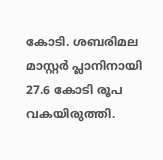കോടി. ശബരിമല മാസ്റ്റർ പ്ലാനിനായി 27.6 കോടി രൂപ വകയിരുത്തി.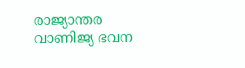രാജ്യാന്തര വാണിജ്യ ഭവന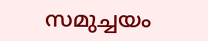സമുച്ചയം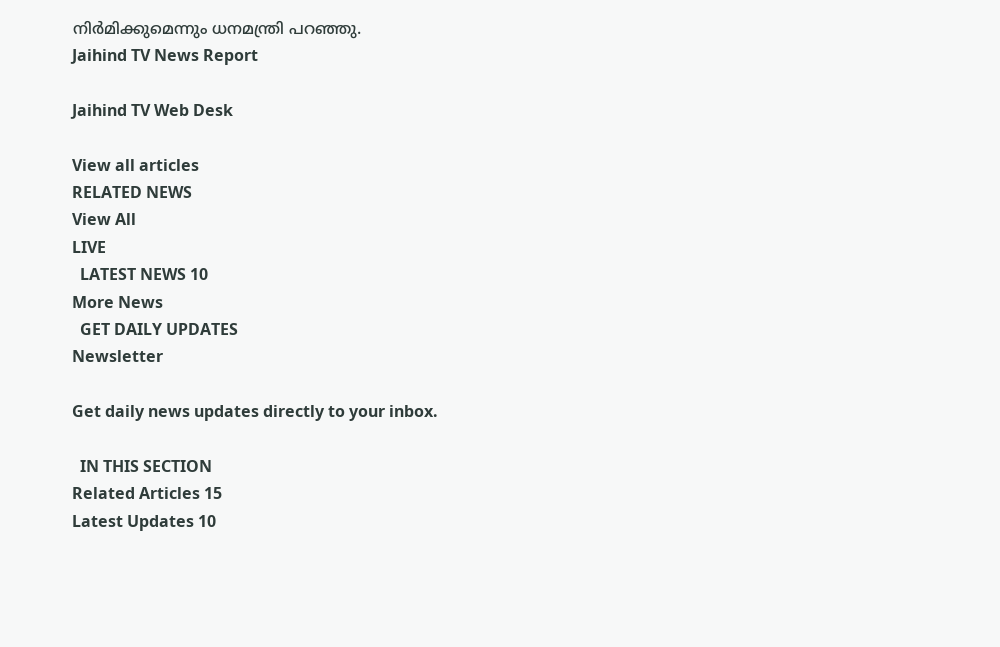നിർമിക്കുമെന്നും ധനമന്ത്രി പറഞ്ഞു.
Jaihind TV News Report

Jaihind TV Web Desk

View all articles
RELATED NEWS
View All
LIVE
  LATEST NEWS 10
More News
  GET DAILY UPDATES
Newsletter

Get daily news updates directly to your inbox.

  IN THIS SECTION
Related Articles 15
Latest Updates 10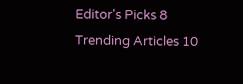Editor's Picks 8
Trending Articles 10